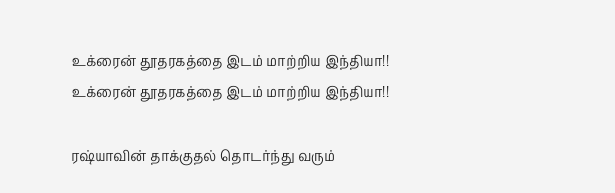உக்ரைன் தூதரகத்தை இடம் மாற்றிய இந்தியா!!
உக்ரைன் தூதரகத்தை இடம் மாற்றிய இந்தியா!!

ரஷ்யாவின் தாக்குதல் தொடர்ந்து வரும்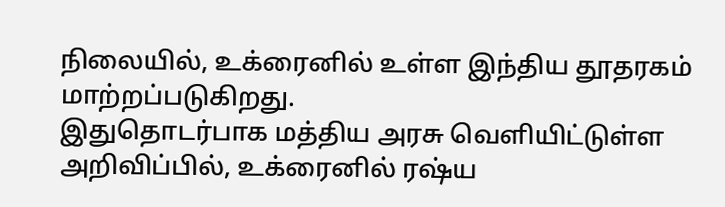நிலையில், உக்ரைனில் உள்ள இந்திய தூதரகம் மாற்றப்படுகிறது.
இதுதொடர்பாக மத்திய அரசு வெளியிட்டுள்ள அறிவிப்பில், உக்ரைனில் ரஷ்ய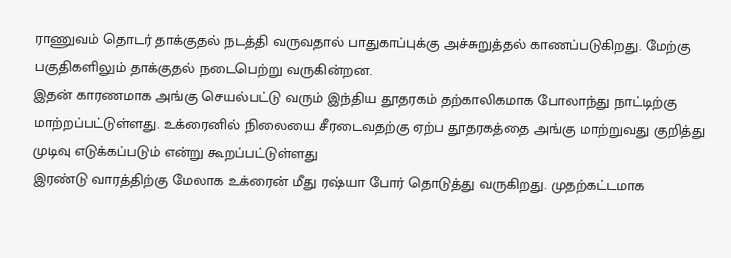ராணுவம் தொடர் தாக்குதல் நடத்தி வருவதால் பாதுகாப்புக்கு அச்சுறுத்தல் காணப்படுகிறது. மேற்கு பகுதிகளிலும் தாக்குதல் நடைபெற்று வருகின்றன.
இதன் காரணமாக அங்கு செயல்பட்டு வரும் இந்திய தூதரகம் தற்காலிகமாக போலாந்து நாட்டிற்கு மாற்றப்பட்டுள்ளது. உக்ரைனில் நிலையை சீரடைவதற்கு ஏற்ப தூதரகத்தை அங்கு மாற்றுவது குறித்து முடிவு எடுக்கப்படும் என்று கூறப்பட்டுள்ளது
இரண்டு வாரத்திற்கு மேலாக உக்ரைன் மீது ரஷ்யா போர் தொடுத்து வருகிறது. முதற்கட்டமாக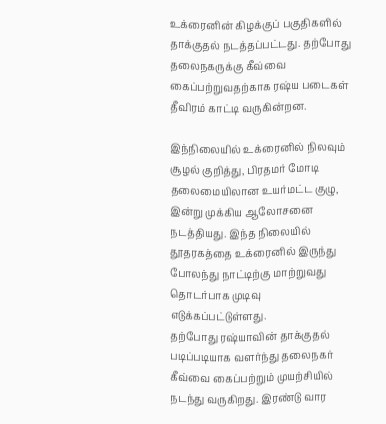உக்ரைனின் கிழக்குப் பகுதிகளில் தாக்குதல் நடத்தப்பட்டது. தற்போது தலைநகருக்கு கீவ்வை கைப்பற்றுவதற்காக ரஷ்ய படைகள் தீவிரம் காட்டி வருகின்றன.

இந்நிலையில் உக்ரைனில் நிலவும் சூழல் குறித்து, பிரதமர் மோடி தலைமையிலான உயர்மட்ட குழு, இன்று முக்கிய ஆலோசனை நடத்தியது. இந்த நிலையில் தூதரகத்தை உக்ரைனில் இருந்து போலந்து நாட்டிற்கு மாற்றுவது தொடர்பாக முடிவு எடுக்கப்பட்டுள்ளது.
தற்போது ரஷ்யாவின் தாக்குதல் படிப்படியாக வளர்ந்து தலைநகர் கீவ்வை கைப்பற்றும் முயற்சியில் நடந்து வருகிறது. இரண்டு வார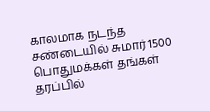காலமாக நடந்த சண்டையில் சுமார் 1500 பொதுமக்கள் தங்கள் தரப்பில்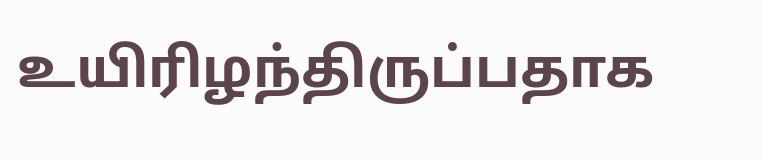உயிரிழந்திருப்பதாக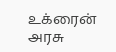உக்ரைன் அரசு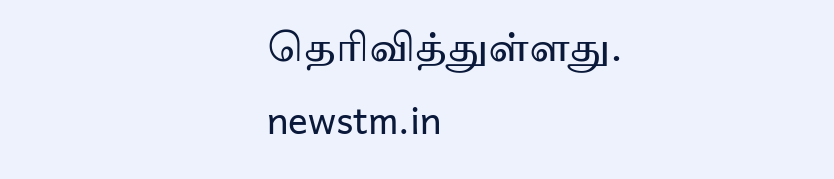தெரிவித்துள்ளது.
newstm.in